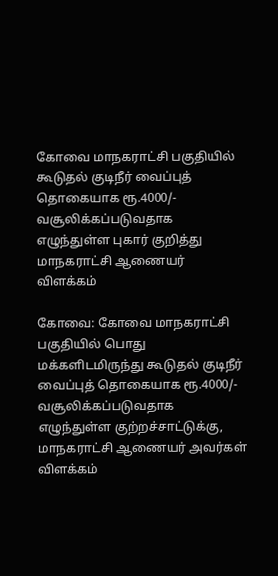கோவை மாநகராட்சி பகுதியில்‌ கூடுதல்‌ குடிநீர் வைப்புத்‌ தொகையாக ரூ.4000/- வசூலிக்கப்படுவதாக எழுந்துள்ள புகார் குறித்து மாநகராட்சி ஆணையர் விளக்கம்

கோவை: கோவை மாநகராட்சி பகுதியில்‌ பொது மக்களிடமிருந்து கூடுதல்‌ குடிநீர்‌ வைப்புத்‌ தொகையாக ரூ.4000/- வசூலிக்கப்படுவதாக எழுந்துள்ள குற்றச்சாட்டுக்கு, மாநகராட்சி ஆணையர் அவர்கள் விளக்கம்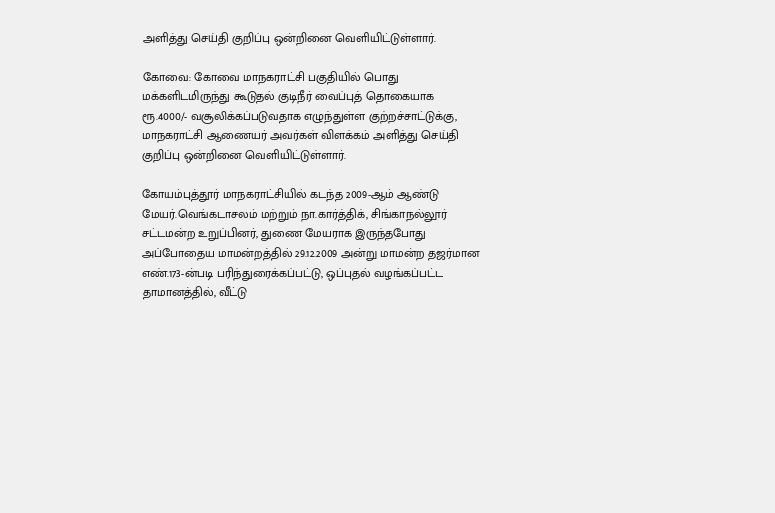அளித்து செய்தி குறிப்பு ஒன்றினை வெளியிட்டுள்ளார்.

கோவை: கோவை மாநகராட்சி பகுதியில்‌ பொது மக்களிடமிருந்து கூடுதல்‌ குடிநீர்‌ வைப்புத்‌ தொகையாக ரூ.4000/- வசூலிக்கப்படுவதாக எழுந்துள்ள குற்றச்சாட்டுக்கு, மாநகராட்சி ஆணையர் அவர்கள் விளக்கம் அளித்து செய்தி குறிப்பு ஒன்றினை வெளியிட்டுள்ளார்.

கோயம்புத்தூர்‌ மாநகராட்சியில்‌ கடந்த 2009-ஆம்‌ ஆண்டு மேயர்‌.வெங்கடாசலம்‌ மற்றும்‌ நா.கார்த்திக்‌, சிங்காநல்லூர்‌ சட்டமன்ற உறுப்பினர், துணை மேயராக இருந்தபோது அப்போதைய மாமன்றத்தில்‌ 29.12.2009 அன்று மாமன்ற தஜர்மான எண்‌.173-ன்படி பரிந்துரைக்கப்பட்டு, ஒப்புதல்‌ வழங்கப்பட்ட தாமானத்தில்‌, வீட்டு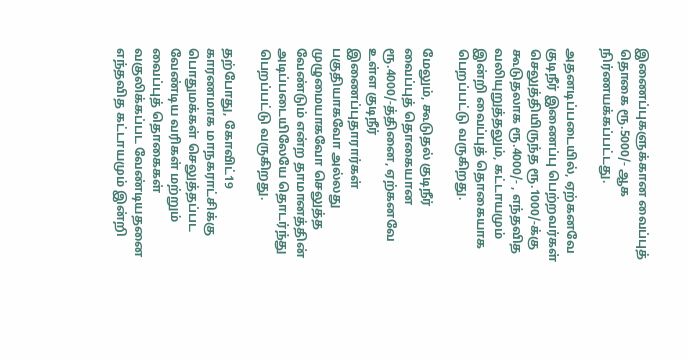இணைப்புகளுக்கான வைப்புத்‌ தொகை ரூ.5000/- ஆக நிர்ணயக்கப்பட்டது.

அதனடிப்படையில்‌, ஏற்கனவே குடிநீர் இணைப்பு பெற்றவர்கள்‌ செலுத்தியிருந்த ரூ.1000/-க்கு கூடுதலாக ரூ.4000/- , எந்தவித வலியுறுத்தலும்‌, கட்டாயமும்‌ இன்றி வைப்புத்‌ தொகையாக பெறப்பட்டு வருகிறது.

மேலும்‌, கூடுதல்‌ குடிநீர் வைப்புத்‌ தொகையான ரூ.4000/-த்தினை, ஏற்கனவே உள்ள குடிநீர் இணைப்புதாரார்கள்‌ பகுதியாகவோ அல்லது முழுமையாகவோ செலுத்த வேண்டும்‌ என்ற தாமானத்தின்‌ அடிப்படையிலேயே தொடர்ந்து பெறப்பட்டு வருகிறது.

தற்போது, கோவிட்19 காரணமாக மாநகராட்சிக்கு பொதுமக்கள்‌ செலுத்தப்பட வேண்டிய வரிகள்‌ மற்றும்‌ வைப்புத்‌ தொகைகள்‌ வகுலிக்கப்பட வேண்டியதனை எந்தவித கட்டாயமும்‌ இன்றி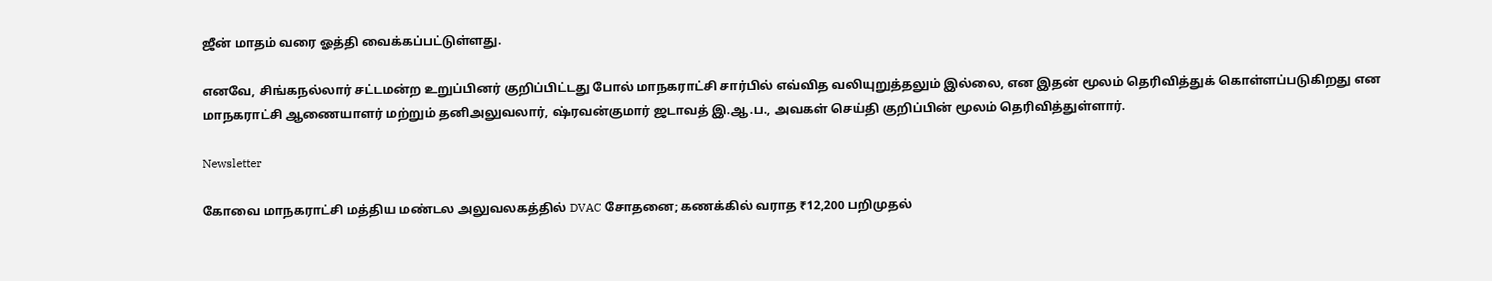ஜீன்‌ மாதம்‌ வரை ஓத்தி வைக்கப்பட்டுள்ளது.

எனவே, சிங்கநல்லார்‌ சட்டமன்ற உறுப்பினர்‌ குறிப்பிட்டது போல்‌ மாநகராட்சி சார்பில்‌ எவ்வித வலியுறுத்தலும்‌ இல்லை, என இதன்‌ மூலம்‌ தெரிவித்துக்‌ கொள்ளப்படுகிறது என மாநகராட்சி ஆணையாளர்‌ மற்றும்‌ தனிஅலுவலார்‌, ஷ்ரவன்குமார்‌ ஜடாவத்‌ இ.ஆ.ப., அவகள்‌ செய்தி குறிப்பின் மூலம் தெரிவித்துள்ளார்.

Newsletter

கோவை மாநகராட்சி மத்திய மண்டல அலுவலகத்தில் DVAC சோதனை; கணக்கில் வராத ₹12,200 பறிமுதல்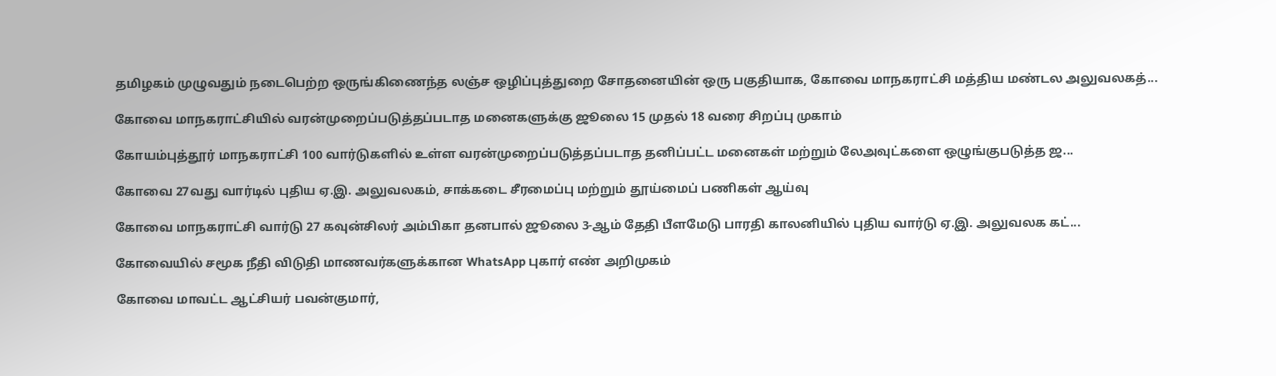தமிழகம் முழுவதும் நடைபெற்ற ஒருங்கிணைந்த லஞ்ச ஒழிப்புத்துறை சோதனையின் ஒரு பகுதியாக, கோவை மாநகராட்சி மத்திய மண்டல அலுவலகத்...

கோவை மாநகராட்சியில் வரன்முறைப்படுத்தப்படாத மனைகளுக்கு ஜூலை 15 முதல் 18 வரை சிறப்பு முகாம்

கோயம்புத்தூர் மாநகராட்சி 100 வார்டுகளில் உள்ள வரன்முறைப்படுத்தப்படாத தனிப்பட்ட மனைகள் மற்றும் லேஅவுட்களை ஒழுங்குபடுத்த ஜ...

கோவை 27வது வார்டில் புதிய ஏ.இ. அலுவலகம், சாக்கடை சீரமைப்பு மற்றும் தூய்மைப் பணிகள் ஆய்வு

கோவை மாநகராட்சி வார்டு 27 கவுன்சிலர் அம்பிகா தனபால் ஜூலை 3-ஆம் தேதி பீளமேடு பாரதி காலனியில் புதிய வார்டு ஏ.இ. அலுவலக கட்...

கோவையில் சமூக நீதி விடுதி மாணவர்களுக்கான WhatsApp புகார் எண் அறிமுகம்

கோவை மாவட்ட ஆட்சியர் பவன்குமார்,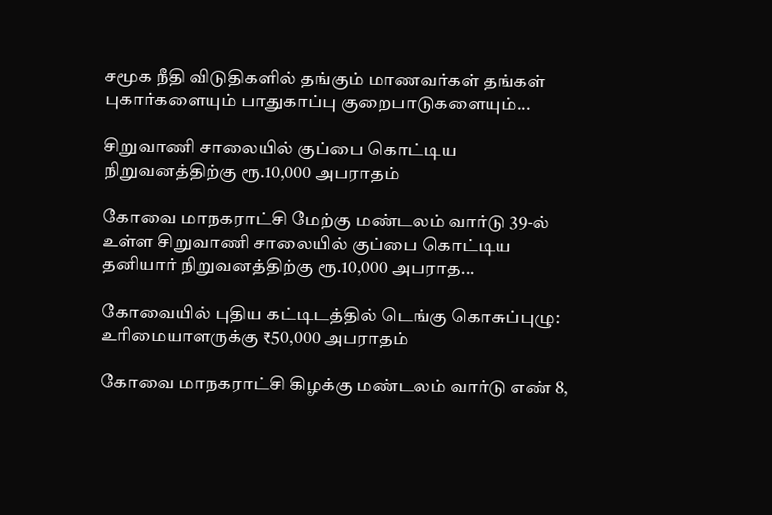சமூக நீதி விடுதிகளில் தங்கும் மாணவர்கள் தங்கள் புகார்களையும் பாதுகாப்பு குறைபாடுகளையும்...

சிறுவாணி சாலையில் குப்பை கொட்டிய நிறுவனத்திற்கு ரூ.10,000 அபராதம்

கோவை மாநகராட்சி மேற்கு மண்டலம் வார்டு 39-ல் உள்ள சிறுவாணி சாலையில் குப்பை கொட்டிய தனியார் நிறுவனத்திற்கு ரூ.10,000 அபராத...

கோவையில் புதிய கட்டிடத்தில் டெங்கு கொசுப்புழு: உரிமையாளருக்கு ₹50,000 அபராதம்

கோவை மாநகராட்சி கிழக்கு மண்டலம் வார்டு எண் 8,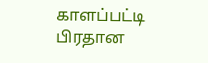காளப்பட்டி பிரதான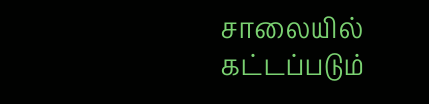சாலையில் கட்டப்படும்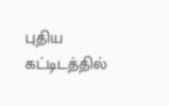புதிய கட்டிடத்தில்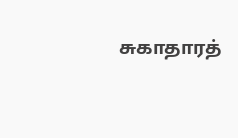சுகாதாரத்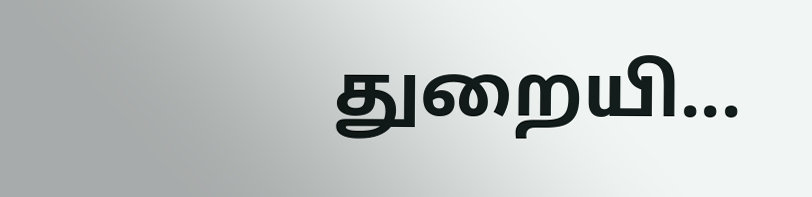துறையி...